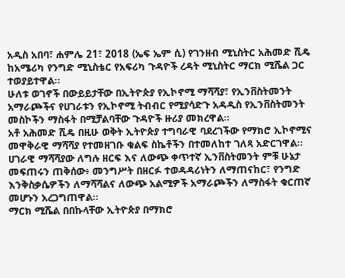አዲስ አበባ፣ ሐምሌ 21፣ 2018 (ኤፍ ኤም ሲ) የገንዘብ ሚኒስትር አሕመድ ሺዴ ከአሜሪካ የንግድ ሚኒስቴር የአፍሪካ ጉዳዮች ረዳት ሚኒስትር ማርክ ሚሼል ጋር ተወያይተዋል፡፡
ሁለቱ ወገኖች በውይይታቸው በኢትዮጵያ የኢኮኖሚ ማሻሻያ፣ የኢንቨስትመንት አማራጮችና የሀገራቱን የኢኮኖሚ ትብብር የሚያሳድጉ አዳዲስ የኢንቨስትመንት መስኮችን ማስፋት በሚቻልባቸው ጉዳዮች ዙሪያ መክረዋል፡፡
አቶ አሕመድ ሺዴ በዚሁ ወቅት ኢትዮጵያ ተግባራዊ ባደረገችው የማክሮ ኢኮኖሚና መዋቅራዊ ማሻሻያ የተመዘገቡ ቁልፍ ስኬቶችን በተመለከተ ገለጻ አድርገዋል፡፡
ሀገራዊ ማሻሻያው ለግሉ ዘርፍ እና ለውጭ ቀጥተኛ ኢንቨስትመንት ምቹ ሁኔታ መፍጠሩን ጠቅሰው፥ መንግሥት በዘርፉ ተወዳዳሪነትን ለማጠናከር፣ የንግድ እንቅስቃሴዎችን ለማሻሻልና ለውጭ አልሚዎች አማራጮችን ለማስፋት ቁርጠኛ መሆኑን አረጋግጠዋል፡፡
ማርክ ሚሼል በበኩላቸው ኢትዮጵያ በማክሮ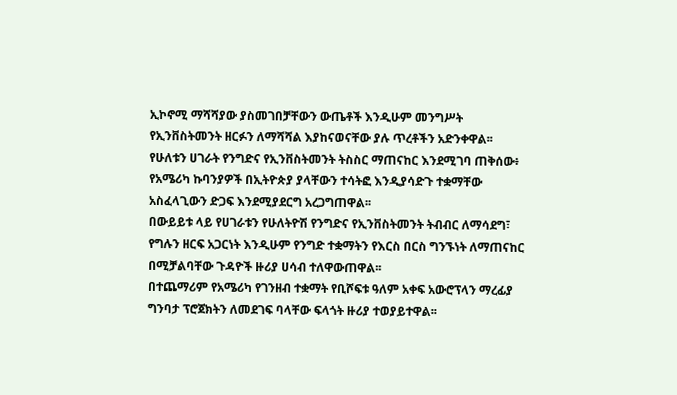ኢኮኖሚ ማሻሻያው ያስመገበቻቸውን ውጤቶች እንዲሁም መንግሥት የኢንቨስትመንት ዘርፉን ለማሻሻል እያከናወናቸው ያሉ ጥረቶችን አድንቀዋል፡፡
የሁለቱን ሀገራት የንግድና የኢንቨስትመንት ትስስር ማጠናከር እንደሚገባ ጠቅሰው፥ የአሜሪካ ኩባንያዎች በኢትዮጵያ ያላቸውን ተሳትፎ እንዲያሳድጉ ተቋማቸው አስፈላጊውን ድጋፍ እንደሚያደርግ አረጋግጠዋል፡፡
በውይይቱ ላይ የሀገራቱን የሁለትዮሽ የንግድና የኢንቨስትመንት ትብብር ለማሳደግ፣ የግሉን ዘርፍ አጋርነት እንዲሁም የንግድ ተቋማትን የእርስ በርስ ግንኙነት ለማጠናከር በሚቻልባቸው ጉዳዮች ዙሪያ ሀሳብ ተለዋውጠዋል፡፡
በተጨማሪም የአሜሪካ የገንዘብ ተቋማት የቢሾፍቱ ዓለም አቀፍ አውሮፕላን ማረፊያ ግንባታ ፕሮጀክትን ለመደገፍ ባላቸው ፍላጎት ዙሪያ ተወያይተዋል፡፡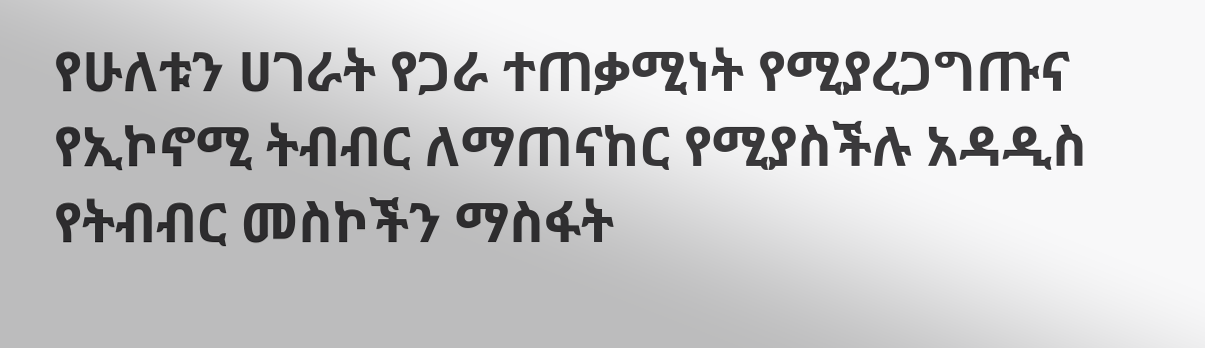የሁለቱን ሀገራት የጋራ ተጠቃሚነት የሚያረጋግጡና የኢኮኖሚ ትብብር ለማጠናከር የሚያስችሉ አዳዲስ የትብብር መስኮችን ማስፋት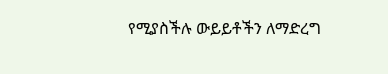የሚያስችሉ ውይይቶችን ለማድረግ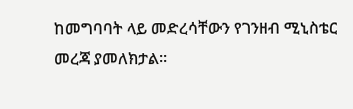ከመግባባት ላይ መድረሳቸውን የገንዘብ ሚኒስቴር መረጃ ያመለክታል፡፡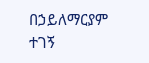በኃይለማርያም ተገኝ